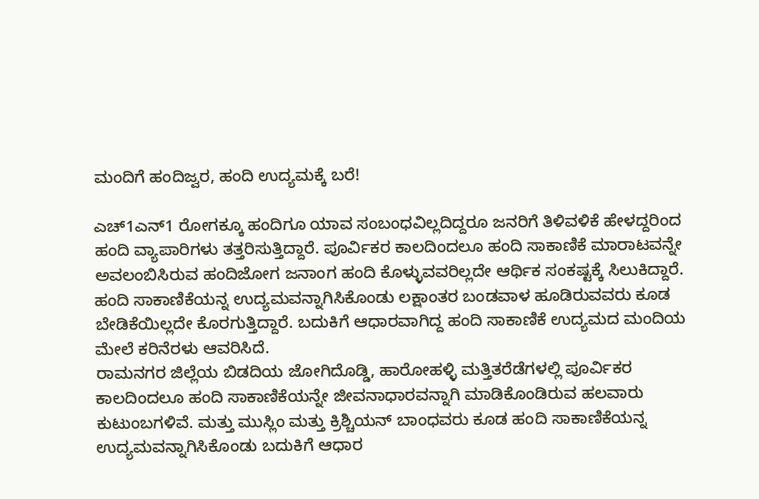ಮಂದಿಗೆ ಹಂದಿಜ್ವರ, ಹಂದಿ ಉದ್ಯಮಕ್ಕೆ ಬರೆ!

ಎಚ್1ಎನ್1 ರೋಗಕ್ಕೂ ಹಂದಿಗೂ ಯಾವ ಸಂಬಂಧವಿಲ್ಲದಿದ್ದರೂ ಜನರಿಗೆ ತಿಳಿವಳಿಕೆ ಹೇಳದ್ದರಿಂದ ಹಂದಿ ವ್ಯಾಪಾರಿಗಳು ತತ್ತರಿಸುತ್ತಿದ್ದಾರೆ. ಪೂರ್ವಿಕರ ಕಾಲದಿಂದಲೂ ಹಂದಿ ಸಾಕಾಣಿಕೆ ಮಾರಾಟವನ್ನೇ ಅವಲಂಬಿಸಿರುವ ಹಂದಿಜೋಗ ಜನಾಂಗ ಹಂದಿ ಕೊಳ್ಳುವವರಿಲ್ಲದೇ ಆರ್ಥಿಕ ಸಂಕಷ್ಟಕ್ಕೆ ಸಿಲುಕಿದ್ದಾರೆ. ಹಂದಿ ಸಾಕಾಣಿಕೆಯನ್ನ ಉದ್ಯಮವನ್ನಾಗಿಸಿಕೊಂಡು ಲಕ್ಷಾಂತರ ಬಂಡವಾಳ ಹೂಡಿರುವವರು ಕೂಡ ಬೇಡಿಕೆಯಿಲ್ಲದೇ ಕೊರಗುತ್ತಿದ್ದಾರೆ. ಬದುಕಿಗೆ ಆಧಾರವಾಗಿದ್ದ ಹಂದಿ ಸಾಕಾಣಿಕೆ ಉದ್ಯಮದ ಮಂದಿಯ ಮೇಲೆ ಕರಿನೆರಳು ಆವರಿಸಿದೆ.
ರಾಮನಗರ ಜಿಲ್ಲೆಯ ಬಿಡದಿಯ ಜೋಗಿದೊಡ್ಡಿ, ಹಾರೋಹಳ್ಳಿ ಮತ್ತಿತರೆಡೆಗಳಲ್ಲಿ ಪೂರ್ವಿಕರ ಕಾಲದಿಂದಲೂ ಹಂದಿ ಸಾಕಾಣಿಕೆಯನ್ನೇ ಜೀವನಾಧಾರವನ್ನಾಗಿ ಮಾಡಿಕೊಂಡಿರುವ ಹಲವಾರು ಕುಟುಂಬಗಳಿವೆ. ಮತ್ತು ಮುಸ್ಲಿಂ ಮತ್ತು ಕ್ರಿಶ್ಚಿಯನ್ ಬಾಂಧವರು ಕೂಡ ಹಂದಿ ಸಾಕಾಣಿಕೆಯನ್ನ ಉದ್ಯಮವನ್ನಾಗಿಸಿಕೊಂಡು ಬದುಕಿಗೆ ಆಧಾರ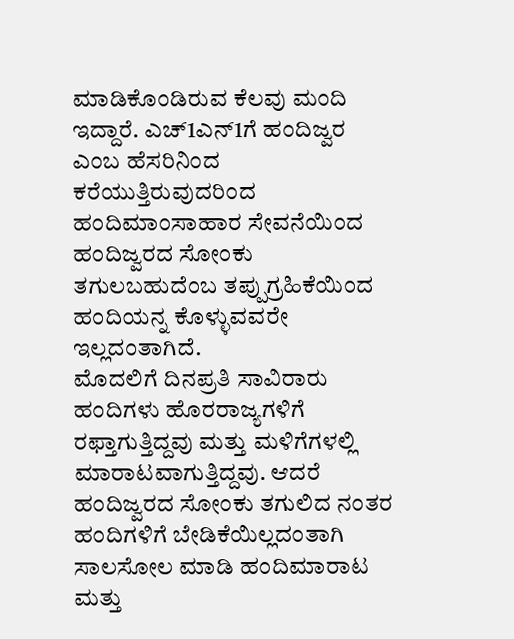ಮಾಡಿಕೊಂಡಿರುವ ಕೆಲವು ಮಂದಿ ಇದ್ದಾರೆ. ಎಚ್1ಎನ್1ಗೆ ಹಂದಿಜ್ವರ ಎಂಬ ಹೆಸರಿನಿಂದ ಕರೆಯುತ್ತಿರುವುದರಿಂದ ಹಂದಿಮಾಂಸಾಹಾರ ಸೇವನೆಯಿಂದ ಹಂದಿಜ್ವರದ ಸೋಂಕು ತಗುಲಬಹುದೆಂಬ ತಪ್ಪುಗ್ರಹಿಕೆಯಿಂದ ಹಂದಿಯನ್ನ ಕೊಳ್ಳುವವರೇ ಇಲ್ಲದಂತಾಗಿದೆ.
ಮೊದಲಿಗೆ ದಿನಪ್ರತಿ ಸಾವಿರಾರು ಹಂದಿಗಳು ಹೊರರಾಜ್ಯಗಳಿಗೆ ರಫ್ತಾಗುತ್ತಿದ್ದವು ಮತ್ತು ಮಳಿಗೆಗಳಲ್ಲಿ ಮಾರಾಟವಾಗುತ್ತಿದ್ದವು. ಆದರೆ ಹಂದಿಜ್ವರದ ಸೋಂಕು ತಗುಲಿದ ನಂತರ ಹಂದಿಗಳಿಗೆ ಬೇಡಿಕೆಯಿಲ್ಲದಂತಾಗಿ ಸಾಲಸೋಲ ಮಾಡಿ ಹಂದಿಮಾರಾಟ ಮತ್ತು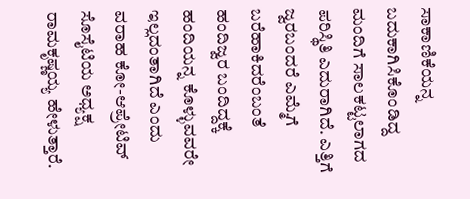ಸಾಕಾಣಿಕೆಯನ್ನ ಬದುಕಾಗಿಸಿಕೊಂಡಿದ್ದ ಮಂದಿಗೆ ಸಾಲಕಟ್ಟಲಾಗದ ಪರಿಸ್ಥಿತಿ ಎದುರಾಗಿದೆ. ಎತ್ತಿಗೆ ಜ್ವರಬಂದರೆ ಎಮ್ಮೆಗೆ ಬರೆಹಾಕಿದರೆಂಬಂತೆ ಹಂದಿಜ್ವರ ಬಂದಿದ್ದಕ್ಕೆ ಹಂದಿಯನ್ನ ಕೊಳ್ಳುವವರೇ ಇಲ್ಲದಂತಾಗಿದೆ ಎಂದು ವರಾಹ ಕೋ-ಆಪ್ರೇಟಿವ್ ಸೊಸೈಟಿಯ ಅಧ್ಯಕ್ಷ ರಾಮಕೃಷ್ಣಯ್ಯ ಹೇಳುತ್ತಾರೆ.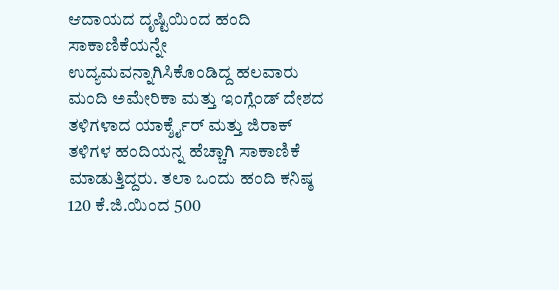ಆದಾಯದ ದೃಷ್ಟಿಯಿಂದ ಹಂದಿ ಸಾಕಾಣಿಕೆಯನ್ನೇ ಉದ್ಯಮವನ್ನಾಗಿಸಿಕೊಂಡಿದ್ದ ಹಲವಾರು ಮಂದಿ ಅಮೇರಿಕಾ ಮತ್ತು ಇಂಗ್ಲೆಂಡ್ ದೇಶದ ತಳಿಗಳಾದ ಯಾರ್ಕ್ಶೈರ್ ಮತ್ತು ಜಿರಾಕ್ ತಳಿಗಳ ಹಂದಿಯನ್ನ ಹೆಚ್ಚಾಗಿ ಸಾಕಾಣಿಕೆ ಮಾಡುತ್ತಿದ್ದರು. ತಲಾ ಒಂದು ಹಂದಿ ಕನಿಷ್ಠ 120 ಕೆ.ಜಿ.ಯಿಂದ 500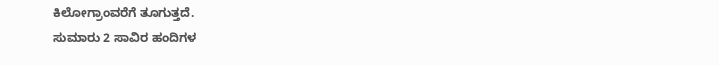ಕಿಲೋಗ್ರಾಂವರೆಗೆ ತೂಗುತ್ತದೆ.
ಸುಮಾರು 2 ಸಾವಿರ ಹಂದಿಗಳ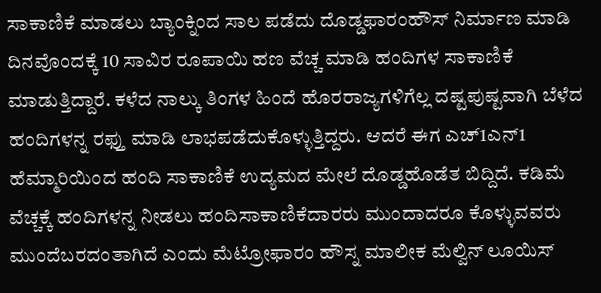ಸಾಕಾಣಿಕೆ ಮಾಡಲು ಬ್ಯಾಂಕ್ನಿಂದ ಸಾಲ ಪಡೆದು ದೊಡ್ಡಫಾರಂಹೌಸ್ ನಿರ್ಮಾಣ ಮಾಡಿ ದಿನವೊಂದಕ್ಕೆ 10 ಸಾವಿರ ರೂಪಾಯಿ ಹಣ ವೆಚ್ಚ ಮಾಡಿ ಹಂದಿಗಳ ಸಾಕಾಣಿಕೆ ಮಾಡುತ್ತಿದ್ದಾರೆ. ಕಳೆದ ನಾಲ್ಕು ತಿಂಗಳ ಹಿಂದೆ ಹೊರರಾಜ್ಯಗಳಿಗೆಲ್ಲ ದಷ್ಟಪುಷ್ಟವಾಗಿ ಬೆಳೆದ ಹಂದಿಗಳನ್ನ ರಫ್ತು ಮಾಡಿ ಲಾಭಪಡೆದುಕೊಳ್ಳುತ್ತಿದ್ದರು. ಆದರೆ ಈಗ ಎಚ್1ಎನ್1 ಹೆಮ್ಮಾರಿಯಿಂದ ಹಂದಿ ಸಾಕಾಣಿಕೆ ಉದ್ಯಮದ ಮೇಲೆ ದೊಡ್ಡಹೊಡೆತ ಬಿದ್ದಿದೆ. ಕಡಿಮೆ ವೆಚ್ಚಕ್ಕೆ ಹಂದಿಗಳನ್ನ ನೀಡಲು ಹಂದಿಸಾಕಾಣಿಕೆದಾರರು ಮುಂದಾದರೂ ಕೊಳ್ಳುವವರು ಮುಂದೆಬರದಂತಾಗಿದೆ ಎಂದು ಮೆಟ್ರೋಫಾರಂ ಹೌಸ್ನ ಮಾಲೀಕ ಮೆಲ್ವಿನ್ ಲೂಯಿಸ್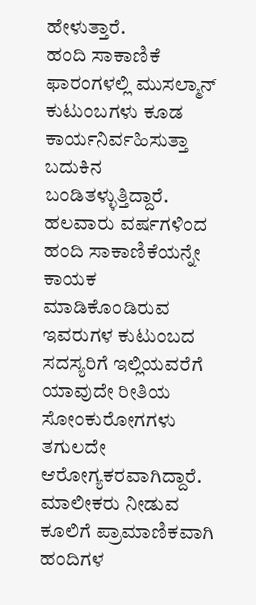ಹೇಳುತ್ತಾರೆ.
ಹಂದಿ ಸಾಕಾಣಿಕೆ ಫಾರಂಗಳಲ್ಲಿ ಮುಸಲ್ಮಾನ್ ಕುಟುಂಬಗಳು ಕೂಡ ಕಾರ್ಯನಿರ್ವಹಿಸುತ್ತಾ ಬದುಕಿನ ಬಂಡಿತಳ್ಳುತ್ತಿದ್ದಾರೆ. ಹಲವಾರು ವರ್ಷಗಳಿಂದ ಹಂದಿ ಸಾಕಾಣಿಕೆಯನ್ನೇ ಕಾಯಕ ಮಾಡಿಕೊಂಡಿರುವ ಇವರುಗಳ ಕುಟುಂಬದ ಸದಸ್ಯರಿಗೆ ಇಲ್ಲಿಯವರೆಗೆ ಯಾವುದೇ ರೀತಿಯ ಸೋಂಕುರೋಗಗಳು ತಗುಲದೇ ಆರೋಗ್ಯಕರವಾಗಿದ್ದಾರೆ. ಮಾಲೀಕರು ನೀಡುವ ಕೂಲಿಗೆ ಪ್ರಾಮಾಣಿಕವಾಗಿ ಹಂದಿಗಳ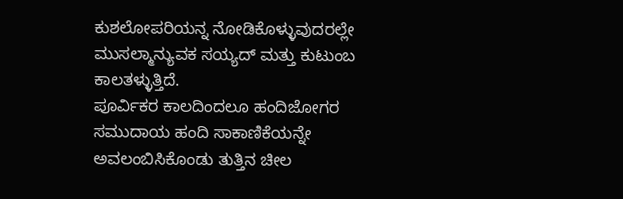ಕುಶಲೋಪರಿಯನ್ನ ನೋಡಿಕೊಳ್ಳುವುದರಲ್ಲೇ ಮುಸಲ್ಮಾನ್ಯುವಕ ಸಯ್ಯದ್ ಮತ್ತು ಕುಟುಂಬ ಕಾಲತಳ್ಳುತ್ತಿದೆ.
ಪೂರ್ವಿಕರ ಕಾಲದಿಂದಲೂ ಹಂದಿಜೋಗರ ಸಮುದಾಯ ಹಂದಿ ಸಾಕಾಣಿಕೆಯನ್ನೇ ಅವಲಂಬಿಸಿಕೊಂಡು ತುತ್ತಿನ ಚೀಲ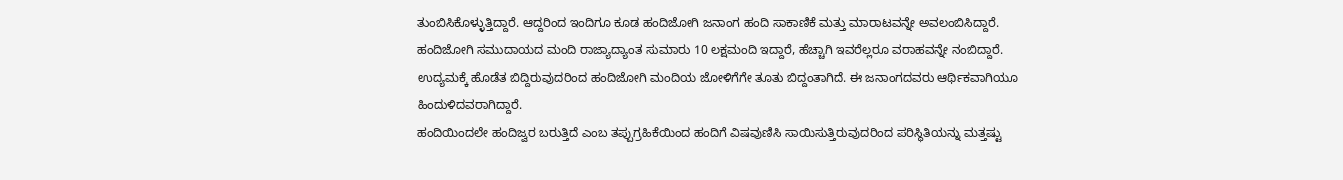ತುಂಬಿಸಿಕೊಳ್ಳುತ್ತಿದ್ದಾರೆ. ಆದ್ದರಿಂದ ಇಂದಿಗೂ ಕೂಡ ಹಂದಿಜೋಗಿ ಜನಾಂಗ ಹಂದಿ ಸಾಕಾಣಿಕೆ ಮತ್ತು ಮಾರಾಟವನ್ನೇ ಅವಲಂಬಿಸಿದ್ದಾರೆ. ಹಂದಿಜೋಗಿ ಸಮುದಾಯದ ಮಂದಿ ರಾಜ್ಯಾದ್ಯಾಂತ ಸುಮಾರು 10 ಲಕ್ಷಮಂದಿ ಇದ್ದಾರೆ, ಹೆಚ್ಚಾಗಿ ಇವರೆಲ್ಲರೂ ವರಾಹವನ್ನೇ ನಂಬಿದ್ದಾರೆ. ಉದ್ಯಮಕ್ಕೆ ಹೊಡೆತ ಬಿದ್ದಿರುವುದರಿಂದ ಹಂದಿಜೋಗಿ ಮಂದಿಯ ಜೋಳಿಗೆಗೇ ತೂತು ಬಿದ್ದಂತಾಗಿದೆ. ಈ ಜನಾಂಗದವರು ಆರ್ಥಿಕವಾಗಿಯೂ ಹಿಂದುಳಿದವರಾಗಿದ್ದಾರೆ.
ಹಂದಿಯಿಂದಲೇ ಹಂದಿಜ್ವರ ಬರುತ್ತಿದೆ ಎಂಬ ತಪ್ಪುಗ್ರಹಿಕೆಯಿಂದ ಹಂದಿಗೆ ವಿಷವುಣಿಸಿ ಸಾಯಿಸುತ್ತಿರುವುದರಿಂದ ಪರಿಸ್ಥಿತಿಯನ್ನು ಮತ್ತಷ್ಟು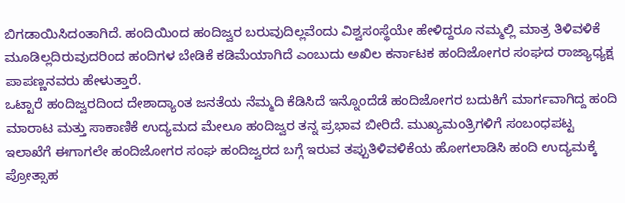ಬಿಗಡಾಯಿಸಿದಂತಾಗಿದೆ. ಹಂದಿಯಿಂದ ಹಂದಿಜ್ವರ ಬರುವುದಿಲ್ಲವೆಂದು ವಿಶ್ವಸಂಸ್ಥೆಯೇ ಹೇಳಿದ್ದರೂ ನಮ್ಮಲ್ಲಿ ಮಾತ್ರ ತಿಳಿವಳಿಕೆ ಮೂಡಿಲ್ಲದಿರುವುದರಿಂದ ಹಂದಿಗಳ ಬೇಡಿಕೆ ಕಡಿಮೆಯಾಗಿದೆ ಎಂಬುದು ಅಖಿಲ ಕರ್ನಾಟಕ ಹಂದಿಜೋಗರ ಸಂಘದ ರಾಜ್ಯಾಧ್ಯಕ್ಷ ಪಾಪಣ್ಣನವರು ಹೇಳುತ್ತಾರೆ.
ಒಟ್ಟಾರೆ ಹಂದಿಜ್ವರದಿಂದ ದೇಶಾದ್ಯಾಂತ ಜನತೆಯ ನೆಮ್ಮದಿ ಕೆಡಿಸಿದೆ ಇನ್ನೊಂದೆಡೆ ಹಂದಿಜೋಗರ ಬದುಕಿಗೆ ಮಾರ್ಗವಾಗಿದ್ದ ಹಂದಿ ಮಾರಾಟ ಮತ್ತು ಸಾಕಾಣಿಕೆ ಉದ್ಯಮದ ಮೇಲೂ ಹಂದಿಜ್ವರ ತನ್ನ ಪ್ರಭಾವ ಬೀರಿದೆ. ಮುಖ್ಯಮಂತ್ರಿಗಳಿಗೆ ಸಂಬಂಧಪಟ್ಟ ಇಲಾಖೆಗೆ ಈಗಾಗಲೇ ಹಂದಿಜೋಗರ ಸಂಘ ಹಂದಿಜ್ವರದ ಬಗ್ಗೆ ಇರುವ ತಪ್ಪುತಿಳಿವಳಿಕೆಯ ಹೋಗಲಾಡಿಸಿ ಹಂದಿ ಉದ್ಯಮಕ್ಕೆ ಪ್ರೋತ್ಸಾಹ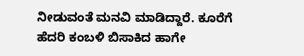ನೀಡುವಂತೆ ಮನವಿ ಮಾಡಿದ್ದಾರೆ. ಕೂರೆಗೆ ಹೆದರಿ ಕಂಬಳಿ ಬಿಸಾಕಿದ ಹಾಗೇ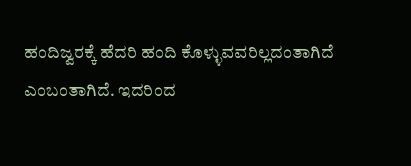ಹಂದಿಜ್ವರಕ್ಕೆ ಹೆದರಿ ಹಂದಿ ಕೊಳ್ಳುವವರಿಲ್ಲದಂತಾಗಿದೆ ಎಂಬಂತಾಗಿದೆ. ಇದರಿಂದ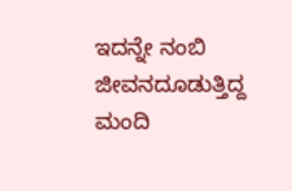ಇದನ್ನೇ ನಂಬಿ ಜೀವನದೂಡುತ್ತಿದ್ದ ಮಂದಿ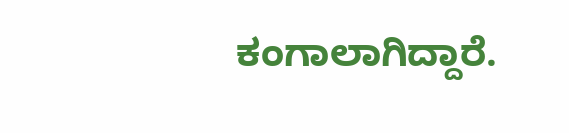ಕಂಗಾಲಾಗಿದ್ದಾರೆ.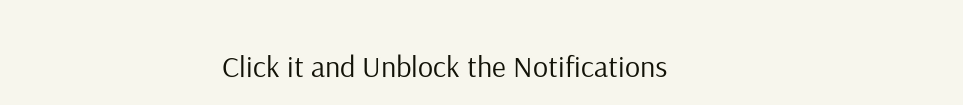Click it and Unblock the Notifications